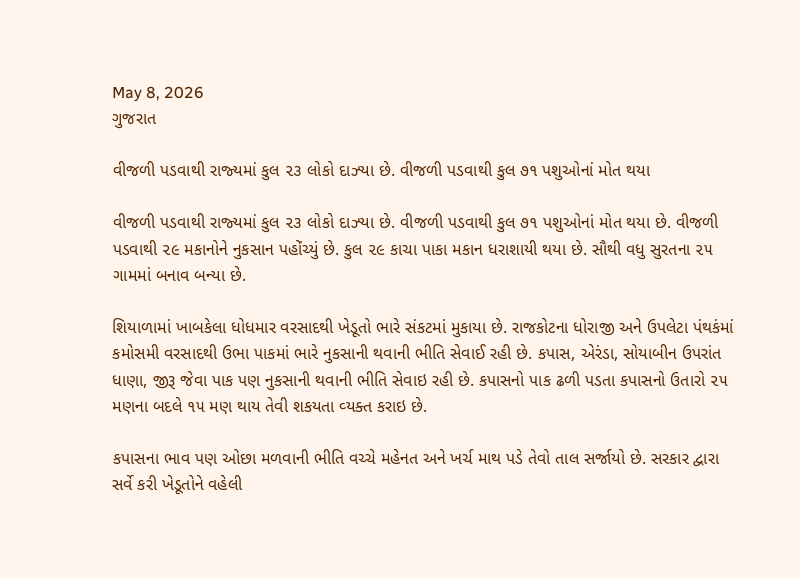May 8, 2026
ગુજરાત

વીજળી પડવાથી રાજ્‍યમાં કુલ ૨૩ લોકો દાઝ્‍યા છે. વીજળી પડવાથી કુલ ૭૧ પશુઓનાં મોત થયા

વીજળી પડવાથી રાજ્‍યમાં કુલ ૨૩ લોકો દાઝ્‍યા છે. વીજળી પડવાથી કુલ ૭૧ પશુઓનાં મોત થયા છે. વીજળી પડવાથી ૨૯ મકાનોને નુકસાન પહોંચ્‍યું છે. કુલ ૨૯ કાચા પાકા મકાન ધરાશાયી થયા છે. સૌથી વધુ સુરતના ૨૫ ગામમાં બનાવ બન્‍યા છે.

શિયાળામાં ખાબકેલા ધોધમાર વરસાદથી ખેડૂતો ભારે સંકટમાં મુકાયા છે. રાજકોટના ધોરાજી અને ઉપલેટા પંથકંમાં કમોસમી વરસાદથી ઉભા પાકમાં ભારે નુકસાની થવાની ભીતિ સેવાઈ રહી છે. કપાસ, એરંડા, સોયાબીન ઉપરાંત ધાણા, જીરૂ જેવા પાક પણ નુકસાની થવાની ભીતિ સેવાઇ રહી છે. કપાસનો પાક ઢળી પડતા કપાસનો ઉતારો ૨૫ મણના બદલે ૧૫ મણ થાય તેવી શકયતા વ્‍યક્‍ત કરાઇ છે.

કપાસના ભાવ પણ ઓછા મળવાની ભીતિ વચ્‍ચે મહેનત અને ખર્ચ માથ પડે તેવો તાલ સર્જાયો છે. સરકાર દ્વારા સર્વે કરી ખેડૂતોને વહેલી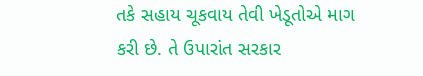તકે સહાય ચૂકવાય તેવી ખેડૂતોએ માગ કરી છે. તે ઉપારાંત સરકાર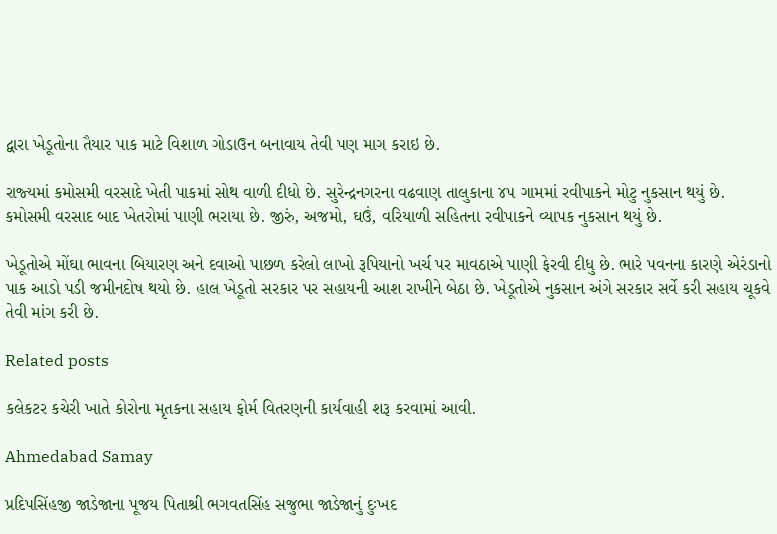દ્વારા ખેડૂતોના તૈયાર પાક માટે વિશાળ ગોડાઉન બનાવાય તેવી પણ માગ કરાઇ છે.

રાજ્‍યમાં કમોસમી વરસાદે ખેતી પાકમાં સોથ વાળી દીધો છે. સુરેન્‍દ્રનગરના વઢવાણ તાલુકાના ૪૫ ગામમાં રવીપાકને મોટુ નુકસાન થયું છે. કમોસમી વરસાદ બાદ ખેતરોમાં પાણી ભરાયા છે. જીરું, અજમો, ઘઉં, વરિયાળી સહિતના રવીપાકને વ્‍યાપક નુકસાન થયું છે.

ખેડૂતોએ મોંઘા ભાવના બિયારણ અને દવાઓ પાછળ કરેલો લાખો રૂપિયાનો ખર્ચ પર માવઠાએ પાણી ફેરવી દીધુ છે. ભારે પવનના કારણે એરંડાનો પાક આડો પડી જમીનદોષ થયો છે. હાલ ખેડૂતો સરકાર પર સહાયની આશ રાખીને બેઠા છે. ખેડૂતોએ નુકસાન અંગે સરકાર સર્વે કરી સહાય ચૂકવે તેવી માંગ કરી છે.

Related posts

કલેકટર કચેરી ખાતે કોરોના મૃતકના સહાય ફોર્મ વિતરણની કાર્યવાહી શરૂ કરવામાં આવી.

Ahmedabad Samay

પ્રદિપસિંહજી જાડેજાના પૂજય પિતાશ્રી ભગવતસિંહ સજુભા જાડેજાનું દુઃખદ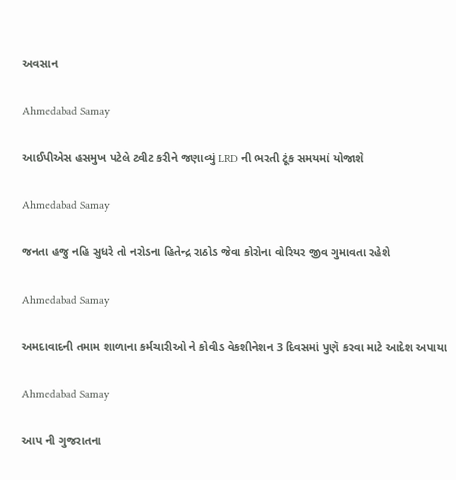અવસાન

Ahmedabad Samay

આઈપીએસ હસમુખ પટેલે ટ્વીટ કરીને જણાવ્યું LRD ની ભરતી ટૂંક સમયમાં યોજાશે

Ahmedabad Samay

જનતા હજુ નહિ સુધરે તો નરોડના હિતેન્દ્ર રાઠોડ જેવા કોરોના વોરિયર જીવ ગુમાવતા રહેશે

Ahmedabad Samay

અમદાવાદની તમામ શાળાના કર્મચારીઓ ને કોવીડ વેકશીનેશન 3 દિવસમાં પુણૅ કરવા માટે આદેશ અપાયા

Ahmedabad Samay

આપ ની ગુજરાતના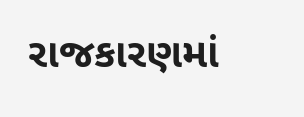રાજકારણમાં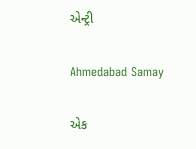એન્ટ્રી

Ahmedabad Samay

એક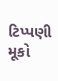ટિપ્પણી મૂકો